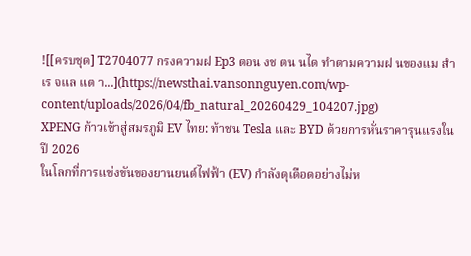![[ครบชุด] T2704077 กรงความฝ Ep3 ตอน งช ตน นได ทำตามความฝ นของแม สำเร จแล แต า...](https://newsthai.vansonnguyen.com/wp-content/uploads/2026/04/fb_natural_20260429_104207.jpg)
XPENG ก้าวเข้าสู่สมรภูมิ EV ไทย: ท้าชน Tesla และ BYD ด้วยการหั่นราคารุนแรงในปี 2026
ในโลกที่การแข่งขันของยานยนต์ไฟฟ้า (EV) กำลังดุเดือดอย่างไม่ห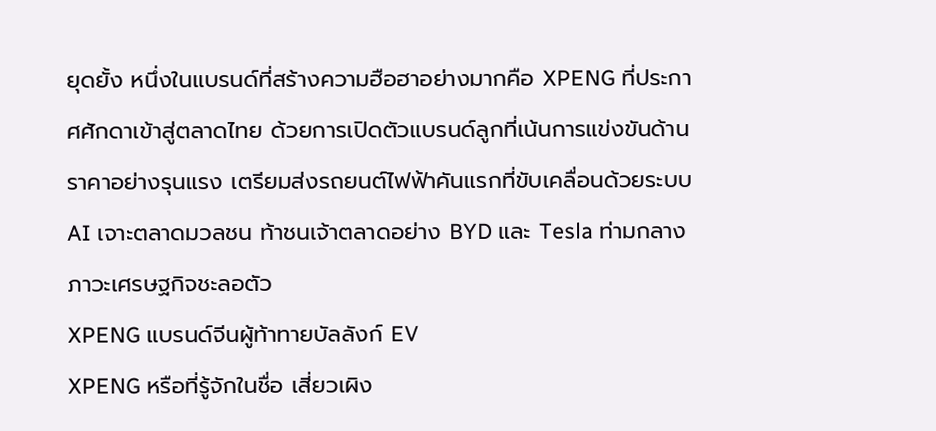ยุดยั้ง หนึ่งในแบรนด์ที่สร้างความฮือฮาอย่างมากคือ XPENG ที่ประกาศศักดาเข้าสู่ตลาดไทย ด้วยการเปิดตัวแบรนด์ลูกที่เน้นการแข่งขันด้านราคาอย่างรุนแรง เตรียมส่งรถยนต์ไฟฟ้าคันแรกที่ขับเคลื่อนด้วยระบบ AI เจาะตลาดมวลชน ท้าชนเจ้าตลาดอย่าง BYD และ Tesla ท่ามกลางภาวะเศรษฐกิจชะลอตัว
XPENG แบรนด์จีนผู้ท้าทายบัลลังก์ EV
XPENG หรือที่รู้จักในชื่อ เสี่ยวเผิง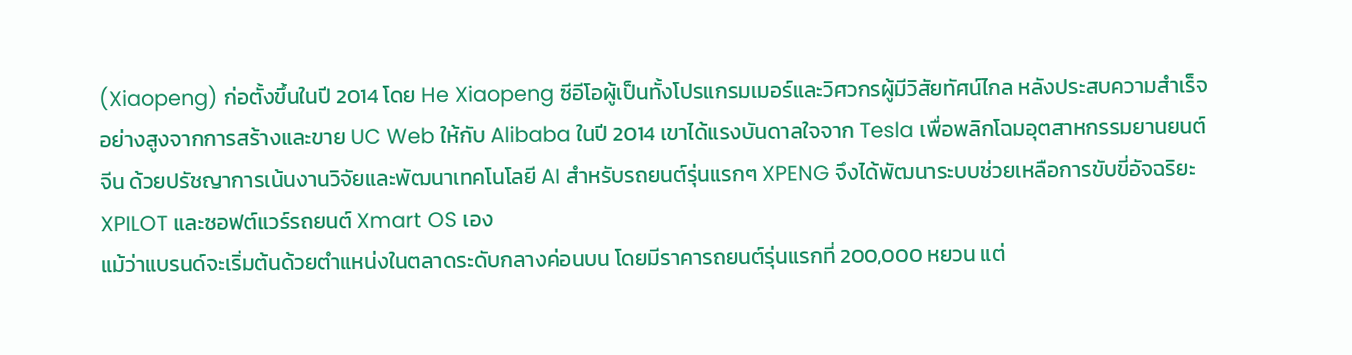(Xiaopeng) ก่อตั้งขึ้นในปี 2014 โดย He Xiaopeng ซีอีโอผู้เป็นทั้งโปรแกรมเมอร์และวิศวกรผู้มีวิสัยทัศน์ไกล หลังประสบความสำเร็จอย่างสูงจากการสร้างและขาย UC Web ให้กับ Alibaba ในปี 2014 เขาได้แรงบันดาลใจจาก Tesla เพื่อพลิกโฉมอุตสาหกรรมยานยนต์จีน ด้วยปรัชญาการเน้นงานวิจัยและพัฒนาเทคโนโลยี AI สำหรับรถยนต์รุ่นแรกๆ XPENG จึงได้พัฒนาระบบช่วยเหลือการขับขี่อัจฉริยะ XPILOT และซอฟต์แวร์รถยนต์ Xmart OS เอง
แม้ว่าแบรนด์จะเริ่มต้นด้วยตำแหน่งในตลาดระดับกลางค่อนบน โดยมีราคารถยนต์รุ่นแรกที่ 200,000 หยวน แต่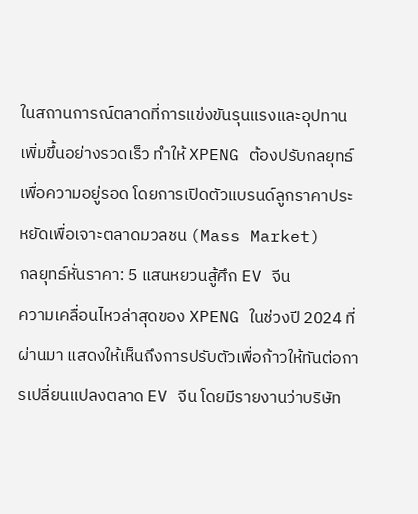ในสถานการณ์ตลาดที่การแข่งขันรุนแรงและอุปทานเพิ่มขึ้นอย่างรวดเร็ว ทำให้ XPENG ต้องปรับกลยุทธ์เพื่อความอยู่รอด โดยการเปิดตัวแบรนด์ลูกราคาประหยัดเพื่อเจาะตลาดมวลชน (Mass Market)
กลยุทธ์หั่นราคา: 5 แสนหยวนสู้ศึก EV จีน
ความเคลื่อนไหวล่าสุดของ XPENG ในช่วงปี 2024 ที่ผ่านมา แสดงให้เห็นถึงการปรับตัวเพื่อก้าวให้ทันต่อการเปลี่ยนแปลงตลาด EV จีน โดยมีรายงานว่าบริษัท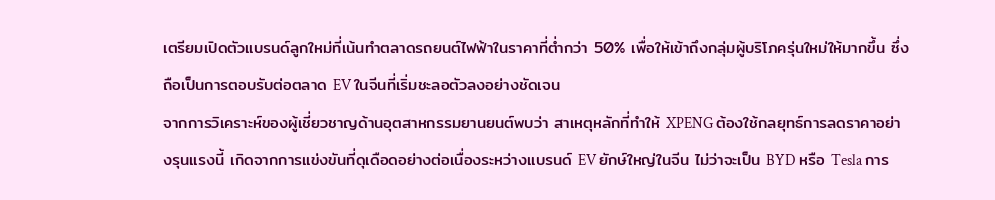เตรียมเปิดตัวแบรนด์ลูกใหม่ที่เน้นทำตลาดรถยนต์ไฟฟ้าในราคาที่ต่ำกว่า 50% เพื่อให้เข้าถึงกลุ่มผู้บริโภครุ่นใหม่ให้มากขึ้น ซึ่งถือเป็นการตอบรับต่อตลาด EV ในจีนที่เริ่มชะลอตัวลงอย่างชัดเจน
จากการวิเคราะห์ของผู้เชี่ยวชาญด้านอุตสาหกรรมยานยนต์พบว่า สาเหตุหลักที่ทำให้ XPENG ต้องใช้กลยุทธ์การลดราคาอย่างรุนแรงนี้ เกิดจากการแข่งขันที่ดุเดือดอย่างต่อเนื่องระหว่างแบรนด์ EV ยักษ์ใหญ่ในจีน ไม่ว่าจะเป็น BYD หรือ Tesla การ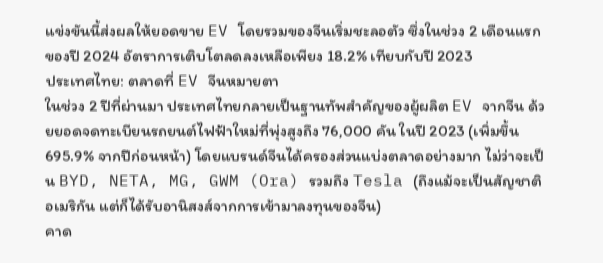แข่งขันนี้ส่งผลให้ยอดขาย EV โดยรวมของจีนเริ่มชะลอตัว ซึ่งในช่วง 2 เดือนแรกของปี 2024 อัตราการเติบโตลดลงเหลือเพียง 18.2% เทียบกับปี 2023
ประเทศไทย: ตลาดที่ EV จีนหมายตา
ในช่วง 2 ปีที่ผ่านมา ประเทศไทยกลายเป็นฐานทัพสำคัญของผู้ผลิต EV จากจีน ด้วยยอดจดทะเบียนรถยนต์ไฟฟ้าใหม่ที่พุ่งสูงถึง 76,000 คัน ในปี 2023 (เพิ่มขึ้น 695.9% จากปีก่อนหน้า) โดยแบรนด์จีนได้ครองส่วนแบ่งตลาดอย่างมาก ไม่ว่าจะเป็น BYD, NETA, MG, GWM (Ora) รวมถึง Tesla (ถึงแม้จะเป็นสัญชาติอเมริกัน แต่ก็ได้รับอานิสงส์จากการเข้ามาลงทุนของจีน)
คาด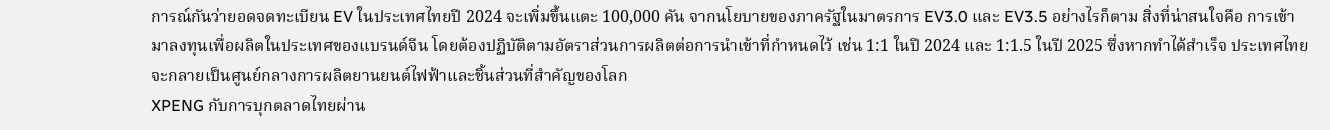การณ์กันว่ายอดจดทะเบียน EV ในประเทศไทยปี 2024 จะเพิ่มขึ้นแตะ 100,000 คัน จากนโยบายของภาครัฐในมาตรการ EV3.0 และ EV3.5 อย่างไรก็ตาม สิ่งที่น่าสนใจคือ การเข้ามาลงทุนเพื่อผลิตในประเทศของแบรนด์จีน โดยต้องปฏิบัติตามอัตราส่วนการผลิตต่อการนำเข้าที่กำหนดไว้ เช่น 1:1 ในปี 2024 และ 1:1.5 ในปี 2025 ซึ่งหากทำได้สำเร็จ ประเทศไทยจะกลายเป็นศูนย์กลางการผลิตยานยนต์ไฟฟ้าและชิ้นส่วนที่สำคัญของโลก
XPENG กับการบุกตลาดไทยผ่าน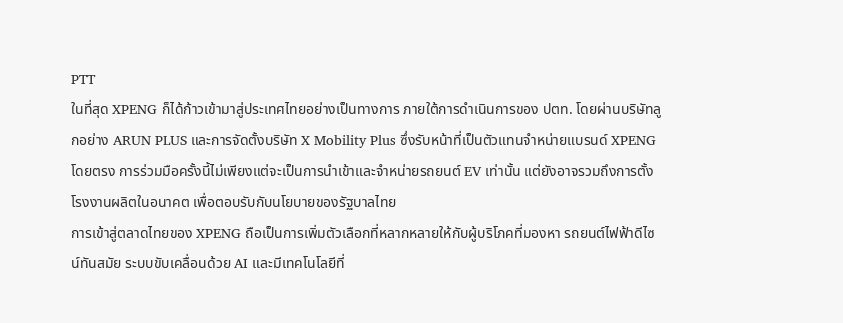PTT
ในที่สุด XPENG ก็ได้ก้าวเข้ามาสู่ประเทศไทยอย่างเป็นทางการ ภายใต้การดำเนินการของ ปตท. โดยผ่านบริษัทลูกอย่าง ARUN PLUS และการจัดตั้งบริษัท X Mobility Plus ซึ่งรับหน้าที่เป็นตัวแทนจำหน่ายแบรนด์ XPENG โดยตรง การร่วมมือครั้งนี้ไม่เพียงแต่จะเป็นการนำเข้าและจำหน่ายรถยนต์ EV เท่านั้น แต่ยังอาจรวมถึงการตั้งโรงงานผลิตในอนาคต เพื่อตอบรับกับนโยบายของรัฐบาลไทย
การเข้าสู่ตลาดไทยของ XPENG ถือเป็นการเพิ่มตัวเลือกที่หลากหลายให้กับผู้บริโภคที่มองหา รถยนต์ไฟฟ้าดีไซน์ทันสมัย ระบบขับเคลื่อนด้วย AI และมีเทคโนโลยีที่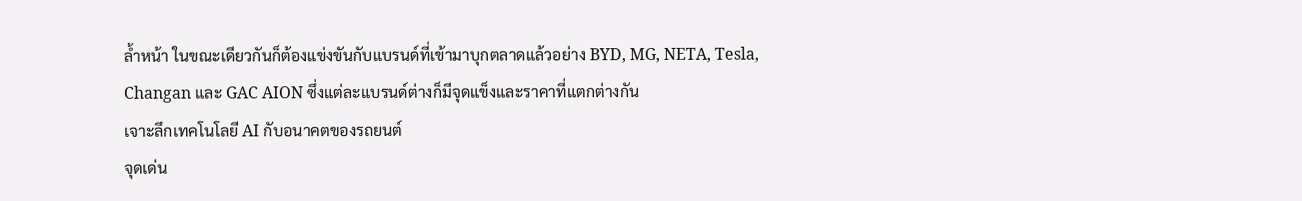ล้ำหน้า ในขณะเดียวกันก็ต้องแข่งขันกับแบรนด์ที่เข้ามาบุกตลาดแล้วอย่าง BYD, MG, NETA, Tesla, Changan และ GAC AION ซึ่งแต่ละแบรนด์ต่างก็มีจุดแข็งและราคาที่แตกต่างกัน
เจาะลึกเทคโนโลยี AI กับอนาคตของรถยนต์
จุดเด่น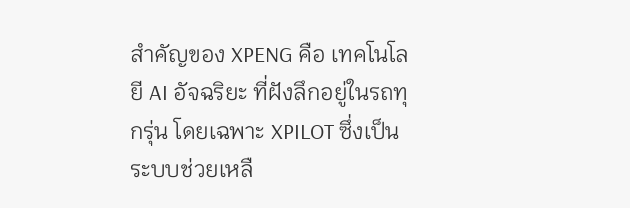สำคัญของ XPENG คือ เทคโนโลยี AI อัจฉริยะ ที่ฝังลึกอยู่ในรถทุกรุ่น โดยเฉพาะ XPILOT ซึ่งเป็นระบบช่วยเหลื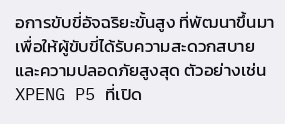อการขับขี่อัจฉริยะขั้นสูง ที่พัฒนาขึ้นมาเพื่อให้ผู้ขับขี่ได้รับความสะดวกสบายและความปลอดภัยสูงสุด ตัวอย่างเช่น XPENG P5 ที่เปิด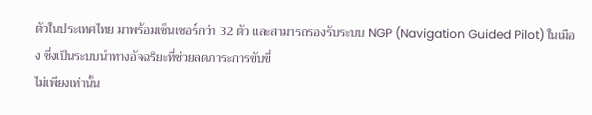ตัวในประเทศไทย มาพร้อมเซ็นเซอร์กว่า 32 ตัว และสามารถรองรับระบบ NGP (Navigation Guided Pilot) ในเมือง ซึ่งเป็นระบบนำทางอัจฉริยะที่ช่วยลดภาระการขับขี่
ไม่เพียงเท่านั้น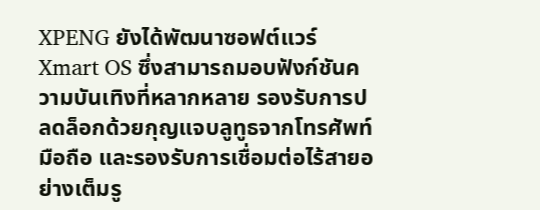XPENG ยังได้พัฒนาซอฟต์แวร์ Xmart OS ซึ่งสามารถมอบฟังก์ชันความบันเทิงที่หลากหลาย รองรับการปลดล็อกด้วยกุญแจบลูทูธจากโทรศัพท์มือถือ และรองรับการเชื่อมต่อไร้สายอย่างเต็มรู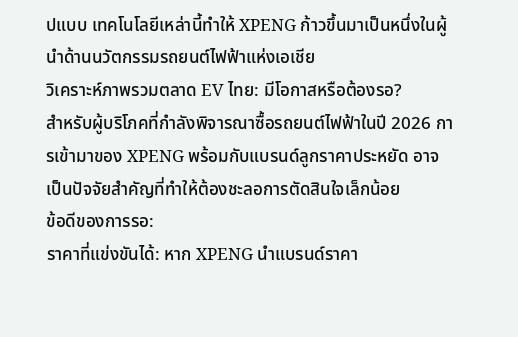ปแบบ เทคโนโลยีเหล่านี้ทำให้ XPENG ก้าวขึ้นมาเป็นหนึ่งในผู้นำด้านนวัตกรรมรถยนต์ไฟฟ้าแห่งเอเชีย
วิเคราะห์ภาพรวมตลาด EV ไทย: มีโอกาสหรือต้องรอ?
สำหรับผู้บริโภคที่กำลังพิจารณาซื้อรถยนต์ไฟฟ้าในปี 2026 การเข้ามาของ XPENG พร้อมกับแบรนด์ลูกราคาประหยัด อาจเป็นปัจจัยสำคัญที่ทำให้ต้องชะลอการตัดสินใจเล็กน้อย
ข้อดีของการรอ:
ราคาที่แข่งขันได้: หาก XPENG นำแบรนด์ราคา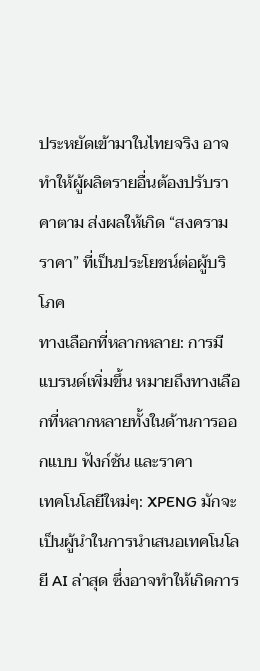ประหยัดเข้ามาในไทยจริง อาจทำให้ผู้ผลิตรายอื่นต้องปรับราคาตาม ส่งผลให้เกิด “สงครามราคา” ที่เป็นประโยชน์ต่อผู้บริโภค
ทางเลือกที่หลากหลาย: การมีแบรนด์เพิ่มขึ้น หมายถึงทางเลือกที่หลากหลายทั้งในด้านการออกแบบ ฟังก์ชัน และราคา
เทคโนโลยีใหม่ๆ: XPENG มักจะเป็นผู้นำในการนำเสนอเทคโนโลยี AI ล่าสุด ซึ่งอาจทำให้เกิดการ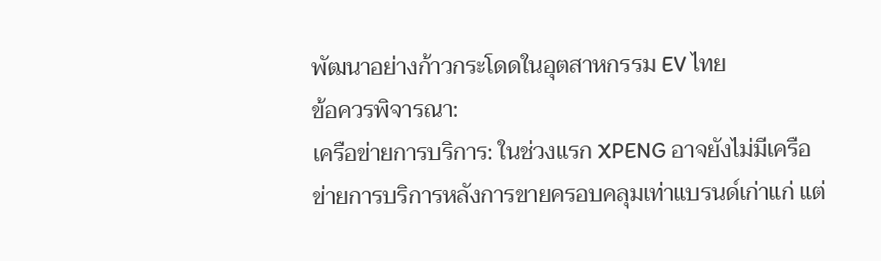พัฒนาอย่างก้าวกระโดดในอุตสาหกรรม EV ไทย
ข้อควรพิจารณา:
เครือข่ายการบริการ: ในช่วงแรก XPENG อาจยังไม่มีเครือข่ายการบริการหลังการขายครอบคลุมเท่าแบรนด์เก่าแก่ แต่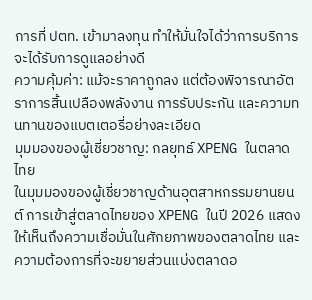การที่ ปตท. เข้ามาลงทุน ทำให้มั่นใจได้ว่าการบริการจะได้รับการดูแลอย่างดี
ความคุ้มค่า: แม้จะราคาถูกลง แต่ต้องพิจารณาอัตราการสิ้นเปลืองพลังงาน การรับประกัน และความทนทานของแบตเตอรี่อย่างละเอียด
มุมมองของผู้เชี่ยวชาญ: กลยุทธ์ XPENG ในตลาดไทย
ในมุมมองของผู้เชี่ยวชาญด้านอุตสาหกรรมยานยนต์ การเข้าสู่ตลาดไทยของ XPENG ในปี 2026 แสดงให้เห็นถึงความเชื่อมั่นในศักยภาพของตลาดไทย และความต้องการที่จะขยายส่วนแบ่งตลาดอ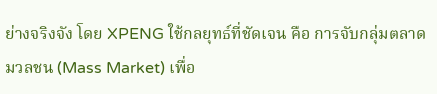ย่างจริงจัง โดย XPENG ใช้กลยุทธ์ที่ชัดเจน คือ การจับกลุ่มตลาดมวลชน (Mass Market) เพื่อ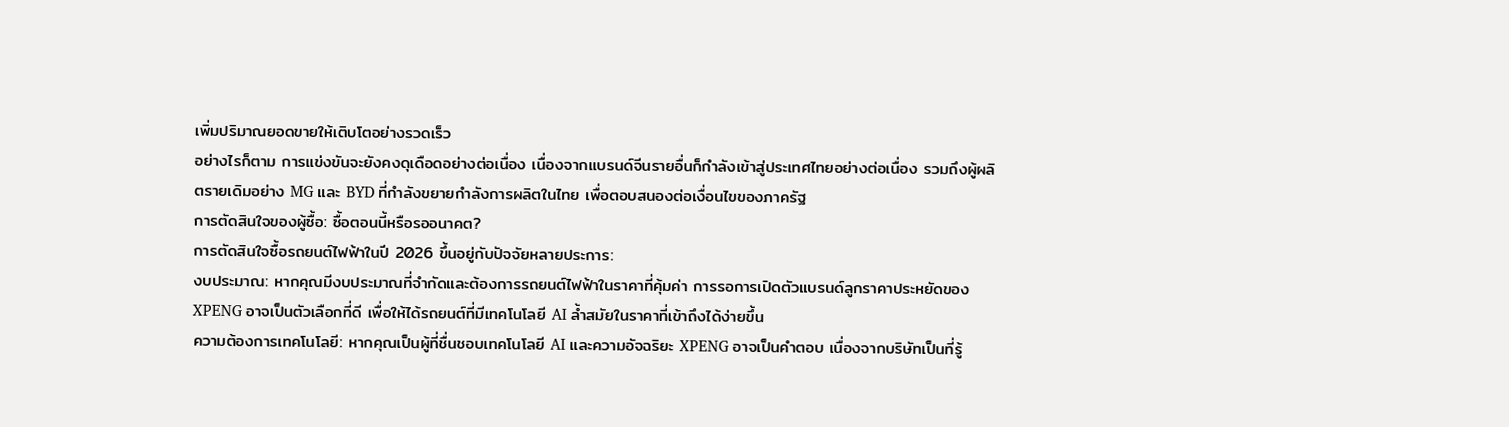เพิ่มปริมาณยอดขายให้เติบโตอย่างรวดเร็ว
อย่างไรก็ตาม การแข่งขันจะยังคงดุเดือดอย่างต่อเนื่อง เนื่องจากแบรนด์จีนรายอื่นก็กำลังเข้าสู่ประเทศไทยอย่างต่อเนื่อง รวมถึงผู้ผลิตรายเดิมอย่าง MG และ BYD ที่กำลังขยายกำลังการผลิตในไทย เพื่อตอบสนองต่อเงื่อนไขของภาครัฐ
การตัดสินใจของผู้ซื้อ: ซื้อตอนนี้หรือรออนาคต?
การตัดสินใจซื้อรถยนต์ไฟฟ้าในปี 2026 ขึ้นอยู่กับปัจจัยหลายประการ:
งบประมาณ: หากคุณมีงบประมาณที่จำกัดและต้องการรถยนต์ไฟฟ้าในราคาที่คุ้มค่า การรอการเปิดตัวแบรนด์ลูกราคาประหยัดของ XPENG อาจเป็นตัวเลือกที่ดี เพื่อให้ได้รถยนต์ที่มีเทคโนโลยี AI ล้ำสมัยในราคาที่เข้าถึงได้ง่ายขึ้น
ความต้องการเทคโนโลยี: หากคุณเป็นผู้ที่ชื่นชอบเทคโนโลยี AI และความอัจฉริยะ XPENG อาจเป็นคำตอบ เนื่องจากบริษัทเป็นที่รู้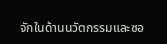จักในด้านนวัตกรรมและซอ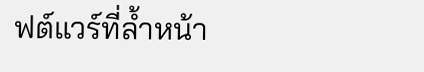ฟต์แวร์ที่ล้ำหน้า